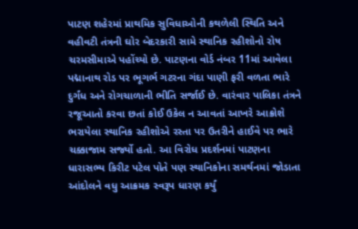પાટણ શહેરમાં પ્રાથમિક સુવિધાઓની કથળેલી સ્થિતિ અને વહીવટી તંત્રની ઘોર બેદરકારી સામે સ્થાનિક રહીશોનો રોષ ચરમસીમાએ પહોંચ્યો છે. પાટણના વોર્ડ નંબર 11માં આવેલા પદ્માનાથ રોડ પર ભૂગર્ભ ગટરના ગંદા પાણી ફરી વળતા ભારે દુર્ગંધ અને રોગચાળાની ભીતિ સર્જાઈ છે. વારંવાર પાલિકા તંત્રને રજૂઆતો કરવા છતાં કોઈ ઉકેલ ન આવતાં આખરે આક્રોશે ભરાયેલા સ્થાનિક રહીશોએ રસ્તા પર ઉતરીને હાઈવે પર ભારે ચક્કાજામ સર્જ્યો હતો. આ વિરોધ પ્રદર્શનમાં પાટણના ધારાસભ્ય કિરીટ પટેલ પોતે પણ સ્થાનિકોના સમર્થનમાં જોડાતા આંદોલને વધુ આક્રમક સ્વરૂપ ધારણ કર્યું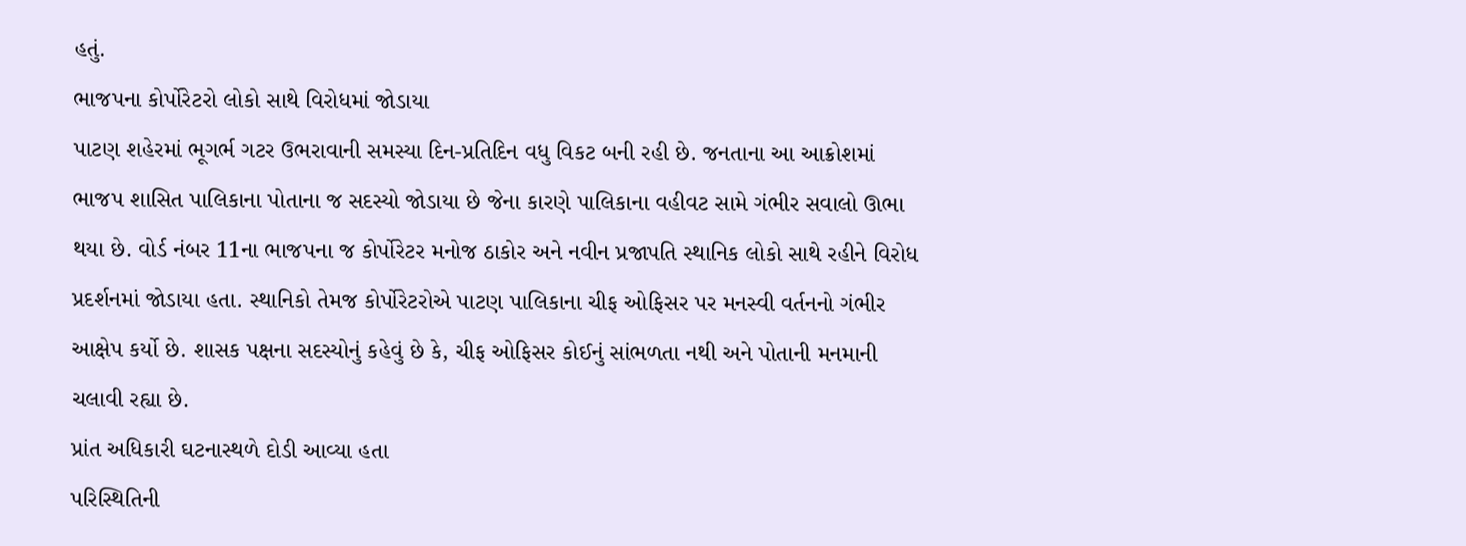હતું.
ભાજપના કોર્પોરેટરો લોકો સાથે વિરોધમાં જોડાયા
પાટણ શહેરમાં ભૂગર્ભ ગટર ઉભરાવાની સમસ્યા દિન-પ્રતિદિન વધુ વિકટ બની રહી છે. જનતાના આ આક્રોશમાં ભાજપ શાસિત પાલિકાના પોતાના જ સદસ્યો જોડાયા છે જેના કારણે પાલિકાના વહીવટ સામે ગંભીર સવાલો ઊભા થયા છે. વોર્ડ નંબર 11ના ભાજપના જ કોર્પોરેટર મનોજ ઠાકોર અને નવીન પ્રજાપતિ સ્થાનિક લોકો સાથે રહીને વિરોધ પ્રદર્શનમાં જોડાયા હતા. સ્થાનિકો તેમજ કોર્પોરેટરોએ પાટણ પાલિકાના ચીફ ઓફિસર પર મનસ્વી વર્તનનો ગંભીર આક્ષેપ કર્યો છે. શાસક પક્ષના સદસ્યોનું કહેવું છે કે, ચીફ ઓફિસર કોઈનું સાંભળતા નથી અને પોતાની મનમાની ચલાવી રહ્યા છે.
પ્રાંત અધિકારી ઘટનાસ્થળે દોડી આવ્યા હતા
પરિસ્થિતિની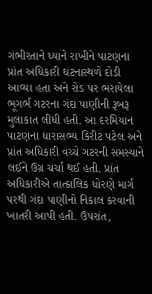ગંભીરતાને ધ્યાને રાખીને પાટણના પ્રાંત અધિકારી ઘટનાસ્થળે દોડી આવ્યા હતા અને રોડ પર ભરાયેલા ભૂગર્ભ ગટરના ગંદા પાણીની રૂબરૂ મુલાકાત લીધી હતી. આ દરમિયાન પાટણના ધારાસભ્ય કિરીટ પટેલ અને પ્રાંત અધિકારી વચ્ચે ગટરની સમસ્યાને લઈને ઉગ્ર ચર્ચા થઈ હતી. પ્રાંત અધિકારીએ તાત્કાલિક ધોરણે માર્ગ પરથી ગંદા પાણીનો નિકાલ કરવાની ખાતરી આપી હતી. ઉપરાંત,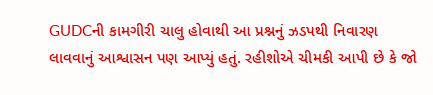GUDCની કામગીરી ચાલુ હોવાથી આ પ્રશ્નનું ઝડપથી નિવારણ લાવવાનું આશ્વાસન પણ આપ્યું હતું. રહીશોએ ચીમકી આપી છે કે જો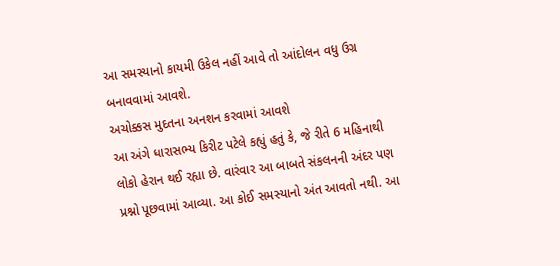આ સમસ્યાનો કાયમી ઉકેલ નહીં આવે તો આંદોલન વધુ ઉગ્ર બનાવવામાં આવશે.
અચોક્કસ મુદતના અનશન કરવામાં આવશે
આ અંગે ધારાસભ્ય કિરીટ પટેલે કહ્યું હતું કે, જે રીતે 6 મહિનાથી લોકો હેરાન થઈ રહ્યા છે. વારંવાર આ બાબતે સંકલનની અંદર પણ પ્રશ્નો પૂછવામાં આવ્યા. આ કોઈ સમસ્યાનો અંત આવતો નથી. આ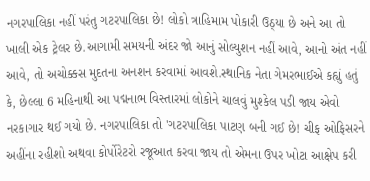નગરપાલિકા નહીં પરંતુ ગટરપાલિકા છે! લોકો ત્રાહિમામ પોકારી ઉઠ્યા છે અને આ તો ખાલી એક ટ્રેલર છે.આગામી સમયની અંદર જો આનું સોલ્યુશન નહીં આવે, આનો અંત નહીં આવે, તો અચોક્કસ મુદતના અનશન કરવામાં આવશે.સ્થાનિક નેતા ગેમરભાઈએ કહ્યું હતું કે, છેલ્લા 6 મહિનાથી આ પદ્મનાભ વિસ્તારમાં લોકોને ચાલવું મુશ્કેલ પડી જાય એવો નરકાગાર થઈ ગયો છે. નગરપાલિકા તો 'ગટરપાલિકા પાટણ બની ગઈ છે! ચીફ ઓફિસરને અહીંના રહીશો અથવા કોર્પોરેટરો રજૂઆત કરવા જાય તો એમના ઉપર ખોટા આક્ષેપ કરી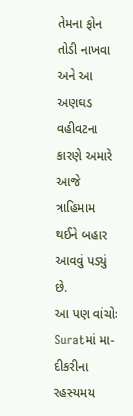તેમના ફોન તોડી નાખવા અને આ અણઘડ વહીવટના કારણે અમારે આજે ત્રાહિમામ થઈને બહાર આવવું પડ્યું છે.
આ પણ વાંચોઃ Suratમાં મા-દીકરીના રહસ્યમય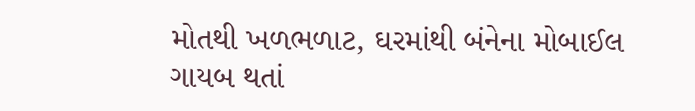મોતથી ખળભળાટ, ઘરમાંથી બંનેના મોબાઈલ ગાયબ થતાં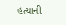હત્યાની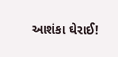આશંકા ઘેરાઈ!